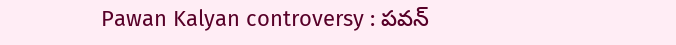Pawan Kalyan controversy : పవన్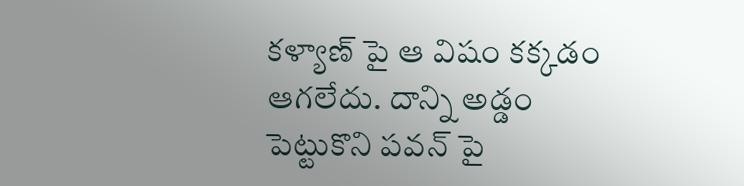కళ్యాణ్ పై ఆ విషం కక్కడం ఆగలేదు. దాన్ని అడ్డం పెట్టుకొని పవన్ పై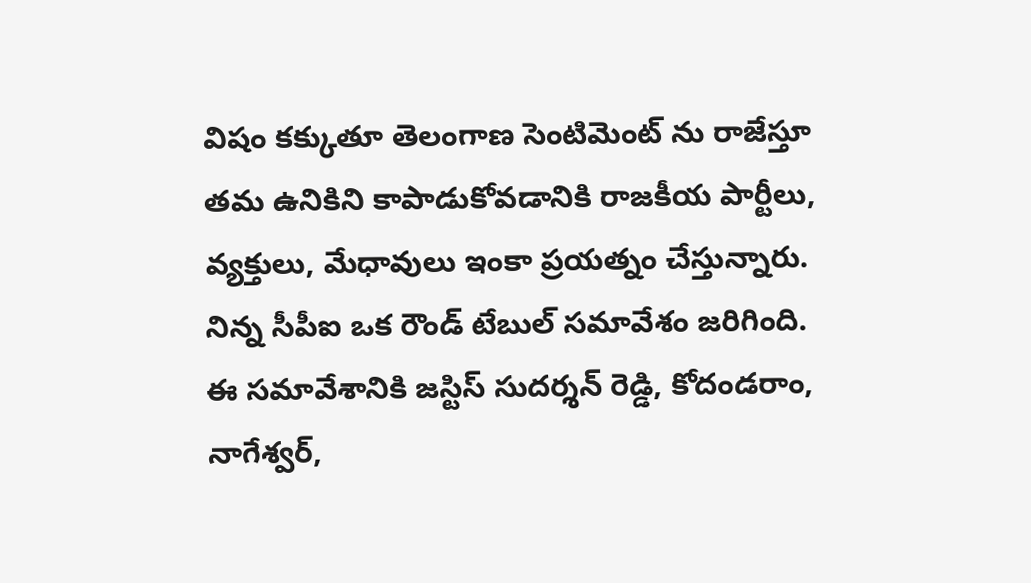విషం కక్కుతూ తెలంగాణ సెంటిమెంట్ ను రాజేస్తూ తమ ఉనికిని కాపాడుకోవడానికి రాజకీయ పార్టీలు, వ్యక్తులు, మేధావులు ఇంకా ప్రయత్నం చేస్తున్నారు. నిన్న సీపీఐ ఒక రౌండ్ టేబుల్ సమావేశం జరిగింది. ఈ సమావేశానికి జస్టిస్ సుదర్శన్ రెడ్డి, కోదండరాం, నాగేశ్వర్,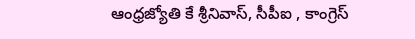ఆంధ్రజ్యోతి కే శ్రీనివాస్, సీపీఐ , కాంగ్రెస్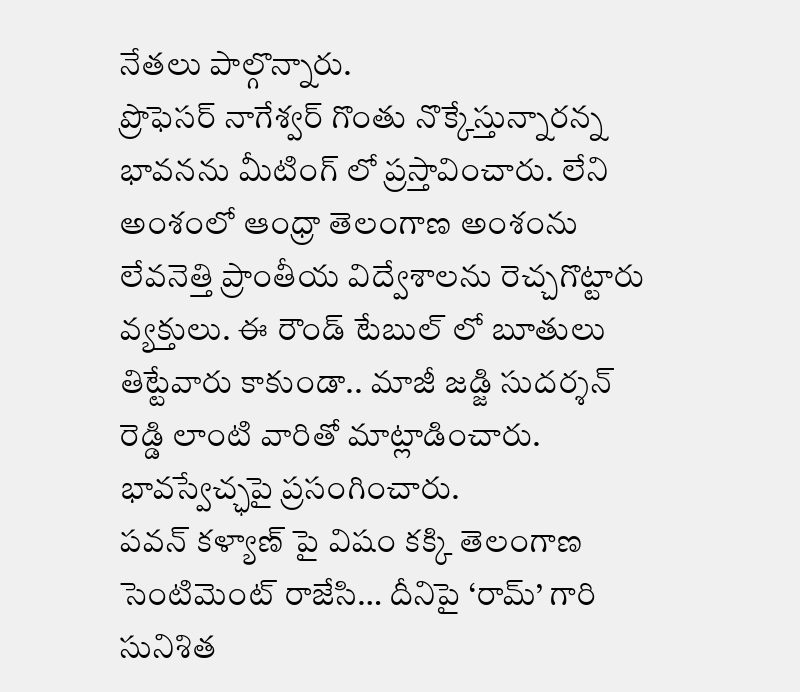నేతలు పాల్గొన్నారు.
ప్రొఫెసర్ నాగేశ్వర్ గొంతు నొక్కేస్తున్నారన్న భావనను మీటింగ్ లో ప్రస్తావించారు. లేని అంశంలో ఆంధ్రా తెలంగాణ అంశంను లేవనెత్తి ప్రాంతీయ విద్వేశాలను రెచ్చగొట్టారు వ్యక్తులు. ఈ రౌండ్ టేబుల్ లో బూతులు తిట్టేవారు కాకుండా.. మాజీ జడ్జి సుదర్శన్ రెడ్డి లాంటి వారితో మాట్లాడించారు. భావస్వేచ్ఛపై ప్రసంగించారు.
పవన్ కళ్యాణ్ పై విషం కక్కి తెలంగాణ సెంటిమెంట్ రాజేసి… దీనిపై ‘రామ్’ గారి సునిశిత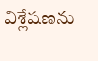విశ్లేషణను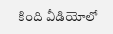కింది వీడియోలో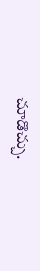చూడొచ్చు.